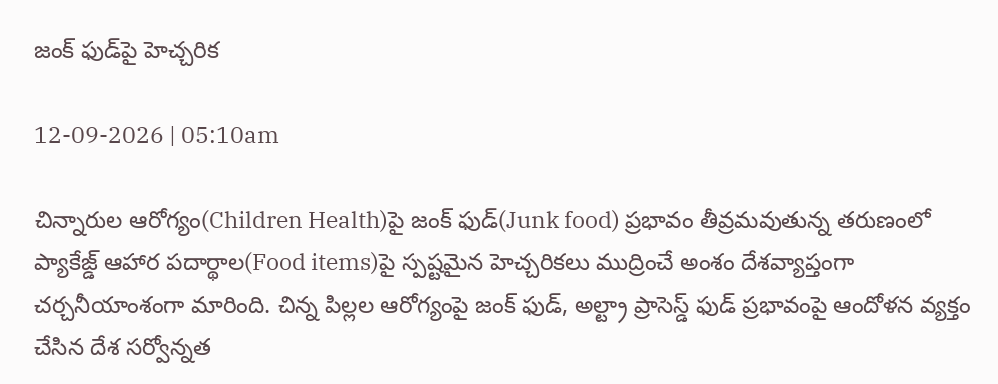జంక్ ఫుడ్‌పై హెచ్చరిక

12-09-2026 | 05:10am

చిన్నారుల ఆరోగ్యం(Children Health)పై జంక్ ఫుడ్(Junk food) ప్రభావం తీవ్రమవుతున్న తరుణంలో ప్యాకేజ్డ్ ఆహార పదార్థాల(Food items)పై స్పష్టమైన హెచ్చరికలు ముద్రించే అంశం దేశవ్యాప్తంగా చర్చనీయాంశంగా మారింది. చిన్న పిల్లల ఆరోగ్యంపై జంక్ ఫుడ్, అల్ట్రా ప్రాసెస్డ్ ఫుడ్ ప్రభావంపై ఆందోళన వ్యక్తం చేసిన దేశ సర్వోన్నత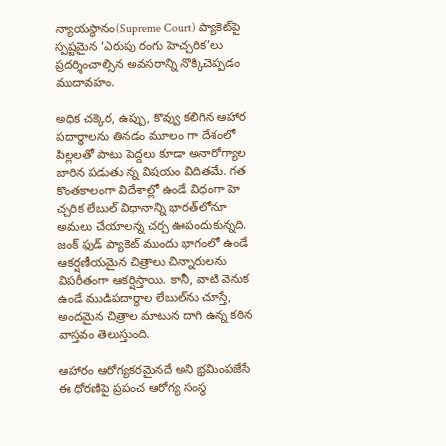న్యాయస్థానం(Supreme Court) ప్యాకెట్‌పై స్పష్టమైన ‘ఎరుపు రంగు హెచ్చరిక’లు ప్రదర్శించాల్సిన అవసరాన్ని నొక్కిచెప్పడం ముదావహం.

అధిక చక్కెర, ఉప్పు, కొవ్వు కలిగిన ఆహార పదార్థాలను తినడం మూలం గా దేశంలో పిల్లలతో పాటు పెద్దలు కూడా అనారోగ్యాల బారిన పడుతు న్న విషయం విదితమే. గత కొంతకాలంగా విదేశాల్లో ఉండే విధంగా హె చ్చరిక లేబుల్ విధానాన్ని భారత్‌లోనూ అమలు చేయాలన్న చర్చ ఊపందుకున్నది. జంక్ ఫుడ్ ప్యాకెట్ ముందు భాగంలో ఉండే ఆకర్షణీయమైన చిత్రాలు చిన్నారులను విపరీతంగా ఆకర్షిస్తాయి. కానీ, వాటి వెనుక ఉండే ముడిపదార్థాల లేబుల్‌ను చూస్తే, అందమైన చిత్రాల మాటున దాగి ఉన్న కఠిన వాస్తవం తెలుస్తుంది.

ఆహారం ఆరోగ్యకరమైనదే అని భ్రమింపజేసే ఈ ధోరణిపై ప్రపంచ ఆరోగ్య సంస్థ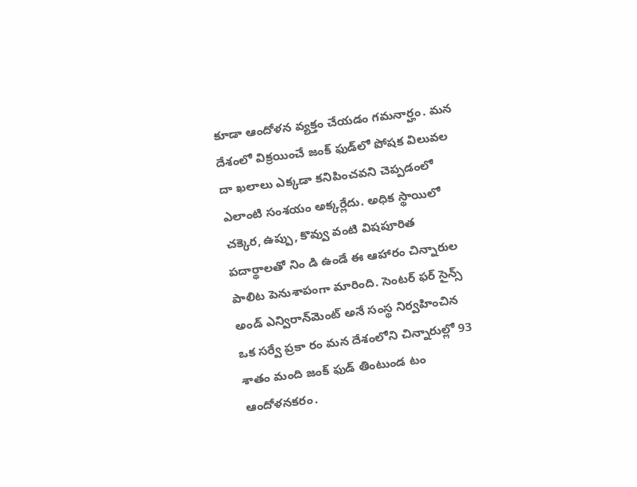కూడా ఆందోళన వ్యక్తం చేయడం గమనార్హం. మన దేశంలో విక్రయించే జంక్ ఫుడ్‌లో పోషక విలువల దా ఖలాలు ఎక్కడా కనిపించవని చెప్పడంలో ఎలాంటి సంశయం అక్కర్లేదు. అధిక స్థాయిలో చక్కెర, ఉప్పు, కొవ్వు వంటి విషపూరిత పదార్థాలతో నిం డి ఉండే ఈ ఆహారం చిన్నారుల పాలిట పెనుశాపంగా మారింది. సెంటర్ ఫర్ సైన్స్ అండ్ ఎన్విరాన్‌మెంట్ అనే సంస్థ నిర్వహించిన ఒక సర్వే ప్రకా రం మన దేశంలోని చిన్నారుల్లో 93 శాతం మంది జంక్ ఫుడ్ తింటుండ టం ఆందోళనకరం.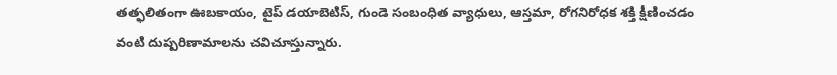తత్ఫలితంగా ఊబకాయం, టైప్ డయాబెటిస్, గుండె సంబంధిత వ్యాధులు, ఆస్తమా, రోగనిరోధక శక్తి క్షీణించడం వంటి దుష్పరిణామాలను చవిచూస్తున్నారు.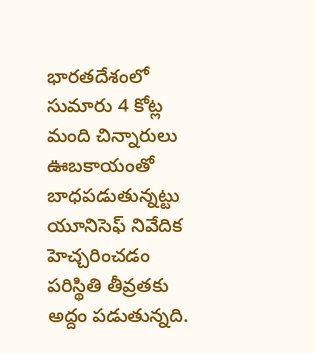భారతదేశంలో సుమారు 4 కోట్ల మంది చిన్నారులు ఊబకాయంతో బాధపడుతున్నట్టు యూనిసెఫ్ నివేదిక హెచ్చరించడం పరిస్థితి తీవ్రతకు అద్దం పడుతున్నది.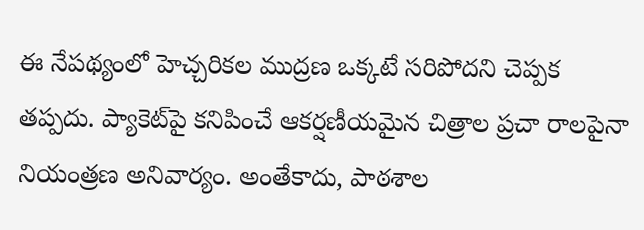ఈ నేపథ్యంలో హెచ్చరికల ముద్రణ ఒక్కటే సరిపోదని చెప్పక తప్పదు. ప్యాకెట్‌పై కనిపించే ఆకర్షణీయమైన చిత్రాల ప్రచా రాలపైనా నియంత్రణ అనివార్యం. అంతేకాదు, పాఠశాల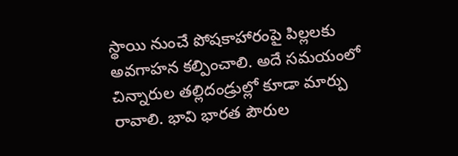స్థాయి నుంచే పోషకాహారంపై పిల్లలకు అవగాహన కల్పించాలి. అదే సమయంలో చిన్నారుల తల్లిదండ్రుల్లో కూడా మార్పు రావాలి. భావి భారత పౌరుల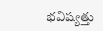భవిష్యత్తు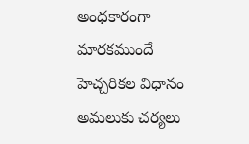అంధకారంగా మారకముందే హెచ్చరికల విధానం అమలుకు చర్యలు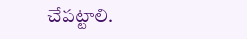చేపట్టాలి.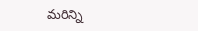మరిన్ని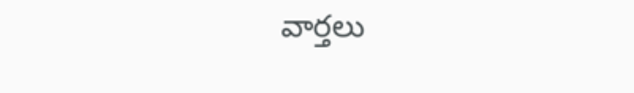వార్తలు